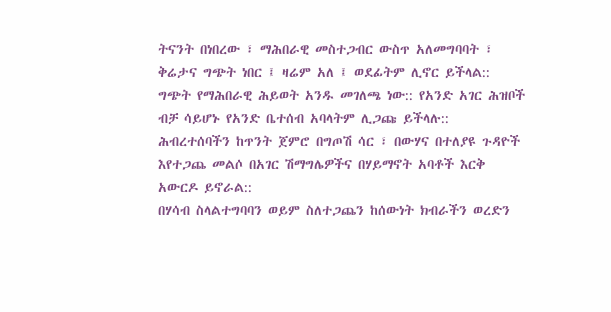ትናንት በነበረው ፣ ማሕበራዊ መስተጋብር ውስጥ አለመግባባት ፣ ቅሬታና ግጭት ነበር ፤ ዛሬም አለ ፤ ወደፊትም ሊኖር ይችላል:: ግጭት የማሕበራዊ ሕይወት አንዱ መገለጫ ነው:: የአንድ አገር ሕዝቦች ብቻ ሳይሆኑ የአንድ ቤተሰብ አባላትም ሊጋጩ ይችላሉ:: ሕብረተሰባችን ከጥንት ጀምሮ በግጦሽ ሳር ፣ በውሃና በተለያዩ ጉዳዮች እየተጋጨ መልሶ በአገር ሽማግሌዎችና በሃይማኖት አባቶች እርቅ አውርዶ ይኖራል::
በሃሳብ ስላልተግባባን ወይም ስለተጋጨን ከሰውነት ክብራችን ወረድን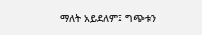ማለት አይደለም፤ ግጭቱን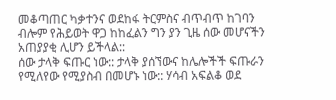መቆጣጠር ካቃተንና ወደከፋ ትርምስና ብጥብጥ ከገባን ብሎም የሕይወት ዋጋ ከከፈልን ግን ያን ጊዜ ሰው መሆናችን አጠያያቂ ሊሆን ይችላል::
ሰው ታላቅ ፍጡር ነው:: ታላቅ ያሰኘውና ከሌሎችች ፍጡራን የሚለየው የሚያስብ በመሆኑ ነው:: ሃሳብ አፍልቆ ወደ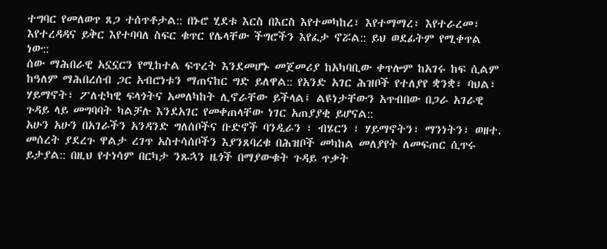ተግባር የመለወጥ ጸጋ ተሰጥቶታል:: በኑሮ ሂደቱ እርስ በእርስ እየተመካከረ፣ እየተማማረ፣ እየተራረመ፣ እየተረዳዳና ይቅር እየተባባለ ስፍር ቁጥር የሌላቸው ችግሮችን እየፈታ ኖሯል:: ይህ ወደፊትም የሚቀጥል ነው::
ሰው ማሕበራዊ አኗኗርን የሚከተል ፍጥረት እንደመሆኑ መጀመሪያ ከአካባቢው ቀጥሎም ከአገሩ ከፍ ሲልም ከዓለም ማሕበረሰብ ጋር አብሮነቱን ማጠናከር ግድ ይለዋል:: የአንድ አገር ሕዝቦች የተለያየ ቋንቋ፣ ባህል፣ ሃይማኖት፣ ፖለቲካዊ ፍላጎትና አመለካከት ሊኖራቸው ይችላል፤ ልዩነታቸውን አጥብበው በጋራ አገራዊ ጉዳይ ላይ መግባባት ካልቻሉ እንደአገር የመቀጠላቸው ነገር አጠያያቂ ይሆናል::
አሁን አሁን በአገራችን አንዳንድ ግለሰቦችና ቡድኖች ባንዲራን ፣ ብሄርን ፣ ሃይማኖትን፣ ማንነትን፣ ወዘተ. መሰረት ያደረጉ ዋልታ ረገጥ አስተሳሰቦችን እያንጸባረቁ በሕዝቦች መካከል መለያየት ለመፍጠር ሲጥሩ ይታያል:: በዚህ የተነሳም በርካታ ንጹኋን ዜጎች በማያውቁት ጉዳይ ጥቃት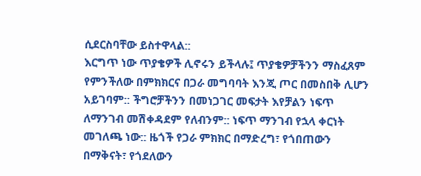ሲደርስባቸው ይስተዋላል::
እርግጥ ነው ጥያቄዎች ሊኖሩን ይችላሉ፤ ጥያቄዎቻችንን ማስፈጸም የምንችለው በምክክርና በጋራ መግባባት እንጂ ጦር በመስበቅ ሊሆን አይገባም:: ችግሮቻችንን በመነጋገር መፍታት እየቻልን ነፍጥ ለማንገብ መሽቀዳደም የለብንም:: ነፍጥ ማንገብ የኋላ ቀርነት መገለጫ ነው:: ዜጎች የጋራ ምክክር በማድረግ፣ የጎበጠውን በማቅናት፣ የጎደለውን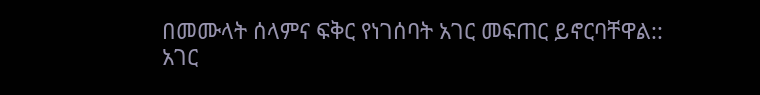በመሙላት ሰላምና ፍቅር የነገሰባት አገር መፍጠር ይኖርባቸዋል::
አገር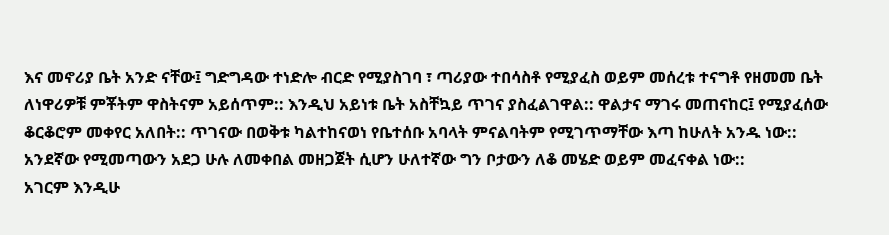እና መኖሪያ ቤት አንድ ናቸው፤ ግድግዳው ተነድሎ ብርድ የሚያስገባ ፣ ጣሪያው ተበሳስቶ የሚያፈስ ወይም መሰረቱ ተናግቶ የዘመመ ቤት ለነዋሪዎቹ ምቾትም ዋስትናም አይሰጥም:: እንዲህ አይነቱ ቤት አስቸኳይ ጥገና ያስፈልገዋል:: ዋልታና ማገሩ መጠናከር፤ የሚያፈሰው ቆርቆሮም መቀየር አለበት:: ጥገናው በወቅቱ ካልተከናወነ የቤተሰቡ አባላት ምናልባትም የሚገጥማቸው እጣ ከሁለት አንዱ ነው::
አንደኛው የሚመጣውን አደጋ ሁሉ ለመቀበል መዘጋጀት ሲሆን ሁለተኛው ግን ቦታውን ለቆ መሄድ ወይም መፈናቀል ነው::
አገርም እንዲሁ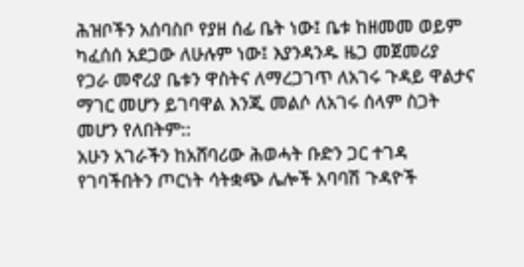ሕዝቦችን አሰባስቦ የያዘ ሰፊ ቤት ነው፤ ቤቱ ከዘመመ ወይም ካፈሰሰ አደጋው ለሁሉም ነው፤ እያንዳንዱ ዜጋ መጀመሪያ የጋራ መኖሪያ ቤቱን ዋስትና ለማረጋገጥ ለአገሩ ጉዳይ ዋልታና ማገር መሆን ይገባዋል እንጂ መልሶ ለአገሩ ሰላም ስጋት መሆን የለበትም::
አሁን አገራችን ከአሸባሪው ሕወሓት ቡድን ጋር ተገዳ የገባችበትን ጦርነት ሳትቋጭ ሌሎች አባባሽ ጉዳዮች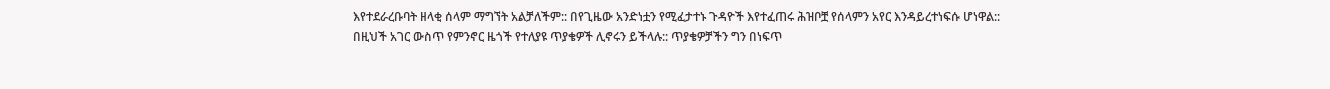እየተደራረቡባት ዘላቂ ሰላም ማግኘት አልቻለችም:: በየጊዜው አንድነቷን የሚፈታተኑ ጉዳዮች እየተፈጠሩ ሕዝቦቿ የሰላምን አየር እንዳይረተነፍሱ ሆነዋል::
በዚህች አገር ውስጥ የምንኖር ዜጎች የተለያዩ ጥያቄዎች ሊኖሩን ይችላሉ:: ጥያቄዎቻችን ግን በነፍጥ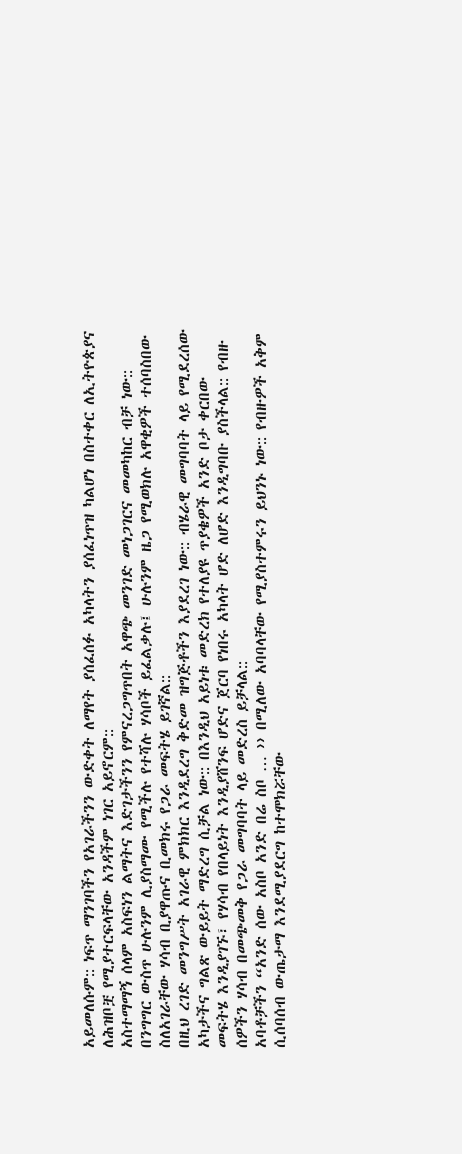አይመለሱም:: ነፍጥ ማንገባችን የአገራችንን ውድቀት ለማየት ያሰፈሰፉ አካላትን ያሰፈነጥዝ ካልሆነ በስተቀር ለኢትዮጵያና ለሕዝቦቿ የሚያተርፍላቸው አንዳችም ነገር አይኖርም::
አስተማማኝ ሰላም አስፍነን ልማትና እድገታችንን የምናረጋግጥበት አዋጭ መንገድ መነጋገርና መመካከር ብቻ ነው:: በንግግር ውስጥ ሁሉንም ሊያስማሙ የሚችሉ የተሻሉ ሃሳቦች ይፈልቃሉ፤ ሁሉንም ዜጋ የሚወክሉ አዋቂዎች ተሰባስበው ስለአገራቸው ሃሳብ ቢያዋጡና ቢመክሩ የጋራ መፍትሄ ይገኛል::
በዚህ ረገድ መንግሥት አገራዊ ምክክር እንዲደረግ ቅድመ ዝግጅቶችን እያደረገ ነው:: ብሄራዊ መግባባት ላይ የሚደረሰው አካታችና ግልጽ ውይይት ማድረግ ሲቻል ነው:: በእንዲህ አይነቱ መድረክ የተለያዩ ጥያቄዎች አንድ ቦታ ቀርበው መፍትሄ እንዲያገኙ፣ የሃሳብ የበላይነት እንዲያሸንፍ ሆድና ጀርባ የነበሩ አካላት ሆድ ለሆድ እንዲግባቡ ያስችላል:: የብዙ ሰዎችን ሃሳብ በመጭመቅ የጋራ መግባባት ላይ መድረስ ይቻላል::
አባቶቻችን “አንድ ሰው አስቦ አንድ በሬ ስቦ … ›› በሚለው አባባላቸው የሚያስተምሩን ይህንኑ ነው:: የብዙዎች አቅም ሲሰባሰብ ውጤታማ እንደሚያደርግ ከተሞክሯቸው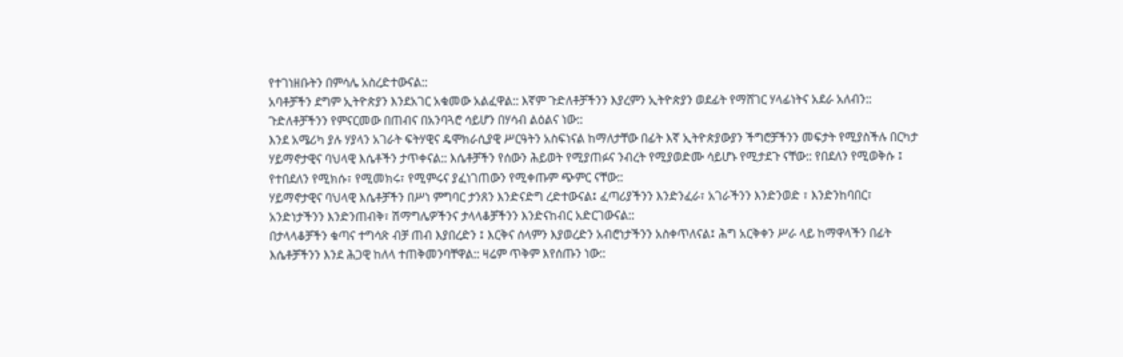የተገነዘቡትን በምሳሌ አስረድተውናል::
አባቶቻችን ደግም ኢትዮጵያን እንደአገር አቁመው አልፈዋል:: እኛም ጉድለቶቻችንን እያረምን ኢትዮጵያን ወደፊት የማሸገር ሃላፊነትና አደራ አለብን:: ጉድለቶቻችንን የምናርመው በጠብና በአንባጓሮ ሳይሆን በሃሳብ ልዕልና ነው::
እንደ አሜሪካ ያሉ ሃያላን አገራት ፍትሃዊና ዴሞክራሲያዊ ሥርዓትን አስፍነናል ከማለታቸው በፊት እኛ ኢትዮጵያውያን ችግሮቻችንን መፍታት የሚያስችሉ በርካታ ሃይማኖታዊና ባህላዊ እሴቶችን ታጥቀናል:: እሴቶቻችን የሰውን ሕይወት የሚያጠፉና ንብረት የሚያወድሙ ሳይሆኑ የሚታደጉ ናቸው:: የበደለን የሚወቅሱ ፤ የተበደለን የሚክሱ፣ የሚመክሩ፣ የሚምሩና ያፈነገጠውን የሚቀጡም ጭምር ናቸው::
ሃይማኖታዊና ባህላዊ እሴቶቻችን በሥነ ምግባር ታንጸን እንድናድግ ረድተውናል፤ ፈጣሪያችንን እንድንፈራ፣ አገራችንን እንድንወድ ፣ እንድንከባበር፣ አንድነታችንን እንድንጠብቅ፣ ሽማግሌዎችንና ታላላቆቻችንን እንድናከብር አድርገውናል::
በታላላቆቻችን ቁጣና ተግሳጽ ብቻ ጠብ እያበረድን ፤ እርቅና ሰላምን እያወረድን አብሮነታችንን አስቀጥለናል፤ ሕግ አርቅቀን ሥራ ላይ ከማዋላችን በፊት እሴቶቻችንን እንደ ሕጋዊ ከለላ ተጠቅመንባቸዋል:: ዛሬም ጥቅም እየሰጡን ነው::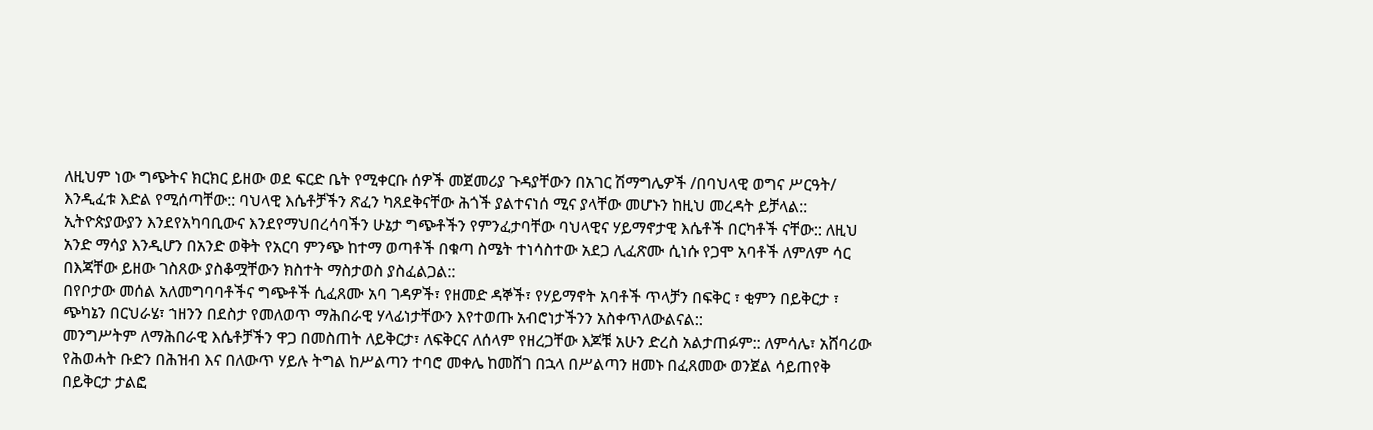ለዚህም ነው ግጭትና ክርክር ይዘው ወደ ፍርድ ቤት የሚቀርቡ ሰዎች መጀመሪያ ጉዳያቸውን በአገር ሽማግሌዎች /በባህላዊ ወግና ሥርዓት/ እንዲፈቱ እድል የሚሰጣቸው:: ባህላዊ እሴቶቻችን ጽፈን ካጸደቅናቸው ሕጎች ያልተናነሰ ሚና ያላቸው መሆኑን ከዚህ መረዳት ይቻላል::
ኢትዮጵያውያን እንደየአካባቢውና እንደየማህበረሳባችን ሁኔታ ግጭቶችን የምንፈታባቸው ባህላዊና ሃይማኖታዊ እሴቶች በርካቶች ናቸው:: ለዚህ አንድ ማሳያ እንዲሆን በአንድ ወቅት የአርባ ምንጭ ከተማ ወጣቶች በቁጣ ስሜት ተነሳስተው አደጋ ሊፈጽሙ ሲነሱ የጋሞ አባቶች ለምለም ሳር በእጃቸው ይዘው ገስጸው ያስቆሟቸውን ክስተት ማስታወስ ያስፈልጋል::
በየቦታው መሰል አለመግባባቶችና ግጭቶች ሲፈጸሙ አባ ገዳዎች፣ የዘመድ ዳኞች፣ የሃይማኖት አባቶች ጥላቻን በፍቅር ፣ ቂምን በይቅርታ ፣ ጭካኔን በርህራሄ፣ ኀዘንን በደስታ የመለወጥ ማሕበራዊ ሃላፊነታቸውን እየተወጡ አብሮነታችንን አስቀጥለውልናል::
መንግሥትም ለማሕበራዊ እሴቶቻችን ዋጋ በመስጠት ለይቅርታ፣ ለፍቅርና ለሰላም የዘረጋቸው እጆቹ አሁን ድረስ አልታጠፉም:: ለምሳሌ፣ አሸባሪው የሕወሓት ቡድን በሕዝብ እና በለውጥ ሃይሉ ትግል ከሥልጣን ተባሮ መቀሌ ከመሸገ በኋላ በሥልጣን ዘመኑ በፈጸመው ወንጀል ሳይጠየቅ በይቅርታ ታልፎ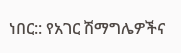ነበር:: የአገር ሽማግሌዎችና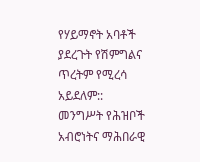የሃይማኖት አባቶች ያደረጉት የሽምግልና ጥረትም የሚረሳ አይደለም::
መንግሥት የሕዝቦች አብሮነትና ማሕበራዊ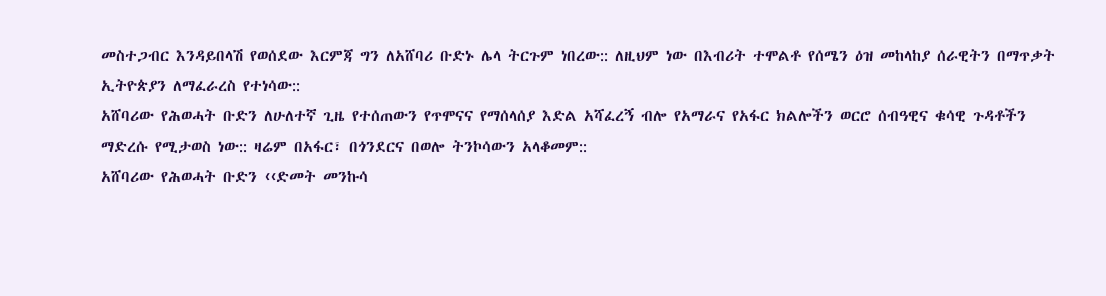መስተጋብር እንዳይበላሽ የወሰደው እርምጃ ግን ለአሸባሪ ቡድኑ ሌላ ትርጉም ነበረው:: ለዚህም ነው በእብሪት ተሞልቶ የሰሜን ዕዝ መከላከያ ሰራዊትን በማጥቃት ኢትዮጵያን ለማፈራረስ የተነሳው::
አሸባሪው የሕወሓት ቡድን ለሁለተኛ ጊዜ የተሰጠውን የጥሞናና የማሰላሰያ እድል አሻፈረኝ ብሎ የአማራና የአፋር ክልሎችን ወርሮ ሰብዓዊና ቁሳዊ ጉዳቶችን ማድረሱ የሚታወስ ነው:: ዛሬም በአፋር፣ በጎንደርና በወሎ ትንኮሳውን አላቆመም::
አሸባሪው የሕወሓት ቡድን ‹‹ድመት መንኩሳ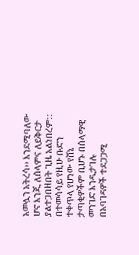አመሏን አትረሳ›› እንደሚባለው ሆኖ እንጂ ለሰላምና ለይቅርታ ያልተጋበዘበት ጊዜ አልነበረም:: በተመሳሳይ የዚሁ ቡድን ተቀጥላ የሆነው የሸኔ ታጣቂዎችም ቢሆኑ በሰላማዊ መንገድ እንዲታገሉ በአባገዳዎች ተደጋጋሚ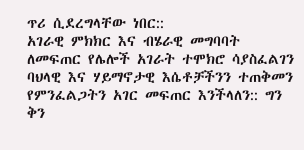ጥሪ ሲደረግላቸው ነበር::
አገራዊ ምክክር እና ብሄራዊ መግባባት ለመፍጠር የሌሎች አገራት ተሞክሮ ሳያስፈልገን ባህላዊ እና ሃይማኖታዊ እሴቶቻችንን ተጠቅመን የምንፈልጋትን አገር መፍጠር እንችላለን:: ግን ቅን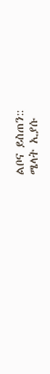ልቦና ይስጠን::
ሜላት ኢያሱ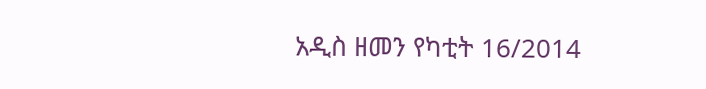አዲስ ዘመን የካቲት 16/2014